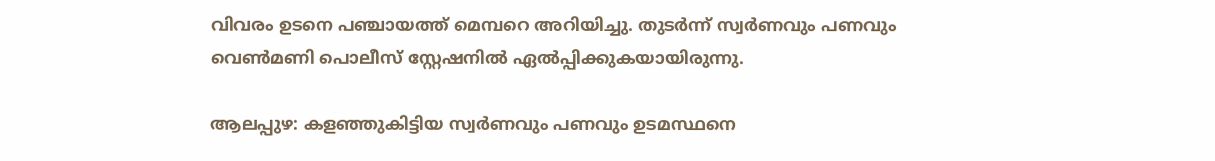വിവരം ഉടനെ പഞ്ചായത്ത് മെമ്പറെ അറിയിച്ചു. തുടര്‍ന്ന് സ്വർണവും പണവും വെൺമണി പൊലീസ് സ്റ്റേഷനിൽ ഏൽപ്പിക്കുകയായിരുന്നു.

ആലപ്പുഴ: കളഞ്ഞുകിട്ടിയ സ്വർണവും പണവും ഉടമസ്ഥനെ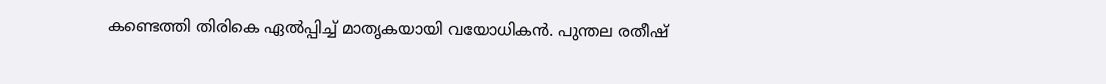കണ്ടെത്തി തിരികെ ഏൽപ്പിച്ച് മാതൃകയായി വയോധികൻ. പുന്തല രതീഷ്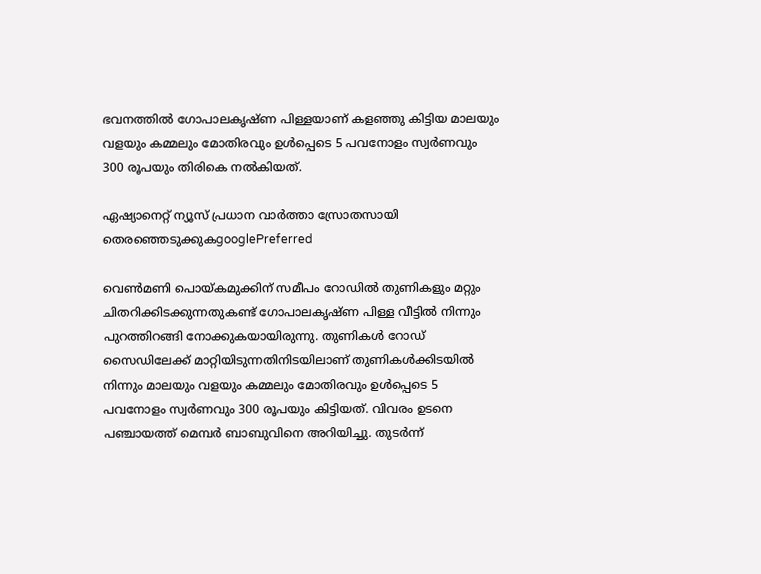ഭവനത്തിൽ ഗോപാലകൃഷ്ണ പിള്ളയാണ് കളഞ്ഞു കിട്ടിയ മാലയും വളയും കമ്മലും മോതിരവും ഉൾപ്പെടെ 5 പവനോളം സ്വർണവും 300 രൂപയും തിരികെ നല്‍കിയത്.

ഏഷ്യാനെറ്റ് ന്യൂസ് പ്രധാന വാർത്താ സ്രോതസായി തെരഞ്ഞെടുക്കുകgooglePreferred

വെണ്‍മണി പൊയ്കമുക്കിന് സമീപം റോഡില്‍ തുണികളും മറ്റും ചിതറിക്കിടക്കുന്നതുകണ്ട് ഗോപാലകൃഷ്ണ പിള്ള വീട്ടിൽ നിന്നും പുറത്തിറങ്ങി നോക്കുകയായിരുന്നു. തുണികൾ റോഡ് സൈഡിലേക്ക് മാറ്റിയിടുന്നതിനിടയിലാണ് തുണികൾക്കിടയിൽ നിന്നും മാലയും വളയും കമ്മലും മോതിരവും ഉൾപ്പെടെ 5 പവനോളം സ്വർണവും 300 രൂപയും കിട്ടിയത്. വിവരം ഉടനെ പഞ്ചായത്ത് മെമ്പർ ബാബുവിനെ അറിയിച്ചു. തുടര്‍ന്ന്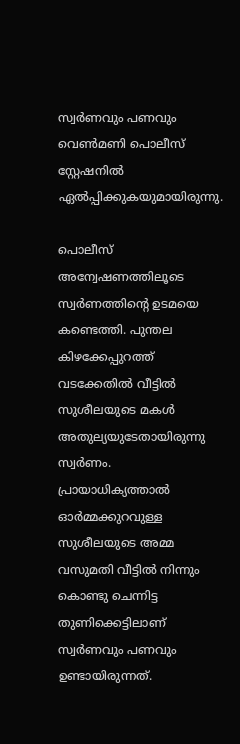സ്വർണവും പണവും വെൺമണി പൊലീസ് സ്റ്റേഷനിൽ ഏൽപ്പിക്കുകയുമായിരുന്നു.

പൊലീസ് അന്വേഷണത്തിലൂടെ സ്വര്‍ണത്തിന്‍റെ ഉടമയെ കണ്ടെത്തി. പുന്തല കിഴക്കേപ്പുറത്ത് വടക്കേതിൽ വീട്ടിൽ സുശീലയുടെ മകൾ അതുല്യയുടേതായിരുന്നു സ്വര്‍ണം. പ്രായാധിക്യത്താൽ ഓര്‍മ്മക്കുറവുള്ള സുശീലയുടെ അമ്മ വസുമതി വീട്ടിൽ നിന്നും കൊണ്ടു ചെന്നിട്ട തുണിക്കെട്ടിലാണ് സ്വർണവും പണവും ഉണ്ടായിരുന്നത്.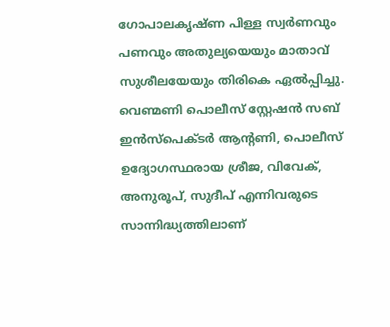ഗോപാലകൃഷ്ണ പിള്ള സ്വർണവും പണവും അതുല്യയെയും മാതാവ് സുശീലയേയും തിരികെ ഏൽപ്പിച്ചു. വെണ്മണി പൊലീസ് സ്റ്റേഷൻ സബ് ഇൻസ്പെക്ടർ ആന്റണി, പൊലീസ് ഉദ്യോഗസ്ഥരായ ശ്രീജ, വിവേക്, അനുരൂപ്, സുദീപ് എന്നിവരുടെ സാന്നിദ്ധ്യത്തിലാണ്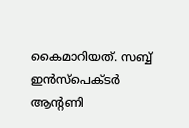കൈമാറിയത്. സബ്ബ് ഇൻസ്പെക്ടർ ആന്‍റണി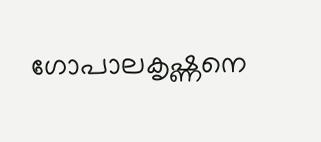ഗോപാലകൃഷ്ണനെ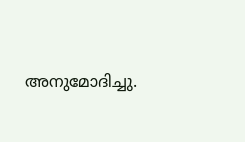അനുമോദിച്ചു.